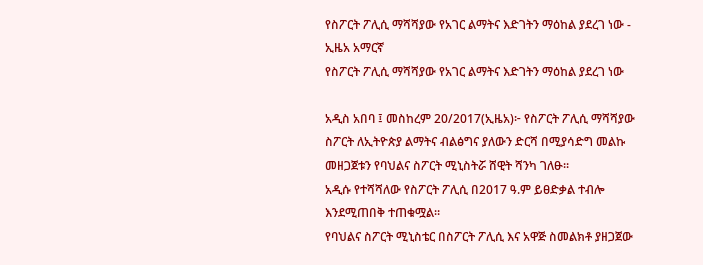የስፖርት ፖሊሲ ማሻሻያው የአገር ልማትና እድገትን ማዕከል ያደረገ ነው - ኢዜአ አማርኛ
የስፖርት ፖሊሲ ማሻሻያው የአገር ልማትና እድገትን ማዕከል ያደረገ ነው

አዲስ አበባ ፤ መስከረም 20/2017(ኢዜአ)፦ የስፖርት ፖሊሲ ማሻሻያው ስፖርት ለኢትዮጵያ ልማትና ብልፅግና ያለውን ድርሻ በሚያሳድግ መልኩ መዘጋጀቱን የባህልና ስፖርት ሚኒስትሯ ሸዊት ሻንካ ገለፁ።
አዲሱ የተሻሻለው የስፖርት ፖሊሲ በ2017 ዓ.ም ይፀድቃል ተብሎ እንደሚጠበቅ ተጠቁሟል።
የባህልና ስፖርት ሚኒስቴር በስፖርት ፖሊሲ እና አዋጅ ስመልክቶ ያዘጋጀው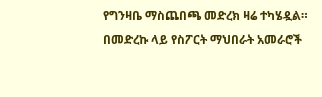የግንዛቤ ማስጨበጫ መድረክ ዛሬ ተካሄዷል።
በመድረኩ ላይ የስፖርት ማህበራት አመራሮች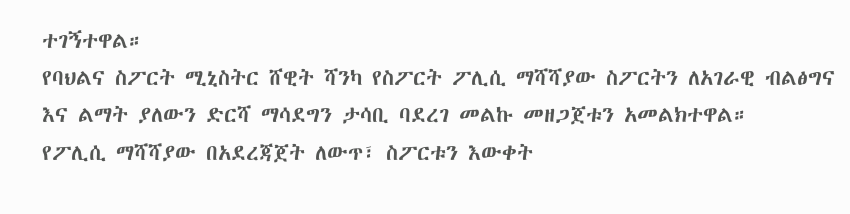ተገኝተዋል።
የባህልና ስፖርት ሚኒስትር ሸዊት ሻንካ የስፖርት ፖሊሲ ማሻሻያው ስፖርትን ለአገራዊ ብልፅግና እና ልማት ያለውን ድርሻ ማሳደግን ታሳቢ ባደረገ መልኩ መዘጋጀቱን አመልክተዋል።
የፖሊሲ ማሻሻያው በአደረጃጀት ለውጥ፣ ስፖርቱን እውቀት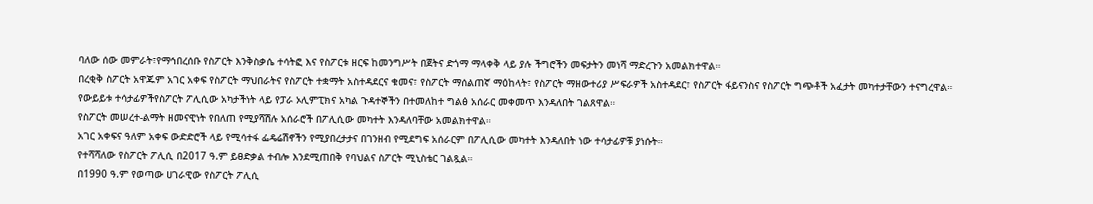ባለው ሰው መምራት፣የማኅበረሰቡ የስፖርት እንቅስቃሴ ተሳትፎ እና የስፖርቱ ዘርፍ ከመንግሥት በጀትና ድጎማ ማላቀቅ ላይ ያሉ ችግሮችን መፍታትን መነሻ ማድረጉን አመልክተዋል።
በረቂቅ ስፖርት አዋጁም አገር አቀፍ የስፖርት ማህበራትና የስፖርት ተቋማት አስተዳደርና ቁመና፣ የስፖርት ማሰልጠኛ ማዕከላት፣ የስፖርት ማዘውተሪያ ሥፍራዎች አስተዳደር፣ የስፖርት ፋይናንስና የስፖርት ግጭቶች አፈታት መካተታቸውን ተናግረዋል።
የውይይቱ ተሳታፊዎችየስፖርት ፖሊሲው አካታችነት ላይ የፓራ ኦሊምፒክና አካል ጉዳተኞችን በተመለከተ ግልፅ አሰራር መቀመጥ እንዳለበት ገልጸዋል።
የስፖርት መሠረተ-ልማት ዘመናዊነት የበለጠ የሚያሻሽሉ አሰራሮች በፖሊሲው መካተት እንዳለባቸው አመልክተዋል።
አገር አቀፍና ዓለም አቀፍ ውድድሮች ላይ የሚሳተፋ ፌዴሬሽኖችን የሚያበረታታና በገንዘብ የሚደግፍ አሰራርም በፖሊሲው መካተት እንዳለበት ነው ተሳታፊዎቹ ያነሱት።
የተሻሻለው የስፖርት ፖሊሲ በ2017 ዓ.ም ይፀድቃል ተብሎ እንደሚጠበቅ የባህልና ስፖርት ሚኒስቴር ገልጿል።
በ1990 ዓ.ም የወጣው ሀገራዊው የስፖርት ፖሊሲ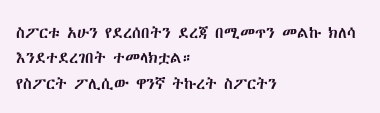ስፖርቱ አሁን የደረሰበትን ደረጃ በሚመጥን መልኩ ክለሳ እንደተደረገበት ተመላክቷል።
የስፖርት ፖሊሲው ዋንኛ ትኩረት ስፖርትን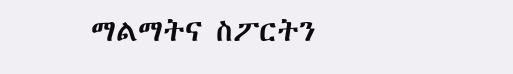ማልማትና ስፖርትን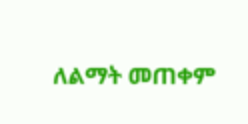ለልማት መጠቀም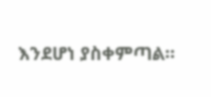እንደሆነ ያስቀምጣል።